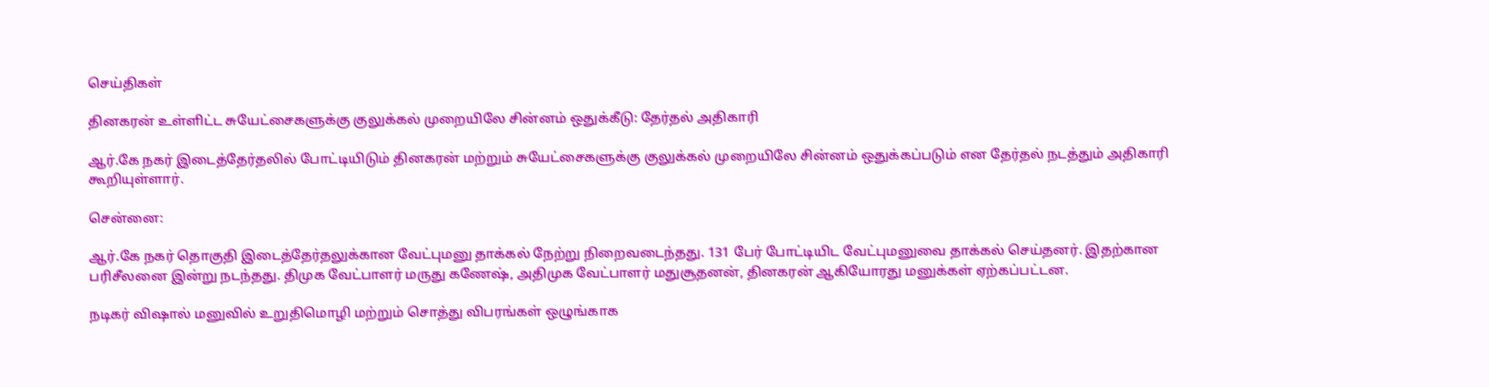செய்திகள்

தினகரன் உள்ளிட்ட சுயேட்சைகளுக்கு குலுக்கல் முறையிலே சின்னம் ஒதுக்கீடு: தேர்தல் அதிகாரி

ஆர்.கே நகர் இடைத்தேர்தலில் போட்டியிடும் தினகரன் மற்றும் சுயேட்சைகளுக்கு குலுக்கல் முறையிலே சின்னம் ஒதுக்கப்படும் என தேர்தல் நடத்தும் அதிகாரி கூறியுள்ளார்.

சென்னை:

ஆர்.கே நகர் தொகுதி இடைத்தேர்தலுக்கான வேட்புமனு தாக்கல் நேற்று நிறைவடைந்தது. 131 பேர் போட்டியிட வேட்புமனுவை தாக்கல் செய்தனர். இதற்கான பரிசீலனை இன்று நடந்தது. திமுக வேட்பாளர் மருது கணேஷ், அதிமுக வேட்பாளர் மதுசூதனன், தினகரன் ஆகியோரது மனுக்கள் ஏற்கப்பட்டன.

நடிகர் விஷால் மனுவில் உறுதிமொழி மற்றும் சொத்து விபரங்கள் ஒழுங்காக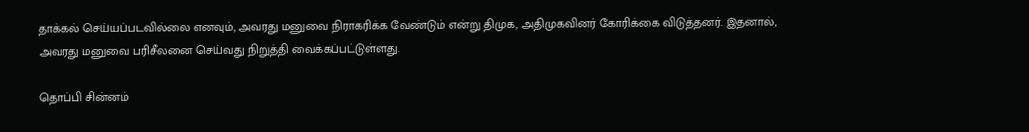தாக்கல் செய்யப்படவில்லை எனவும், அவரது மனுவை நிராகரிக்க வேண்டும் என்று திமுக, அதிமுகவினர் கோரிக்கை விடுத்தனர். இதனால், அவரது மனுவை பரிசீலனை செய்வது நிறுத்தி வைக்கப்பட்டுள்ளது.

தொப்பி சின்னம்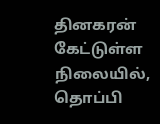தினகரன் கேட்டுள்ள நிலையில், தொப்பி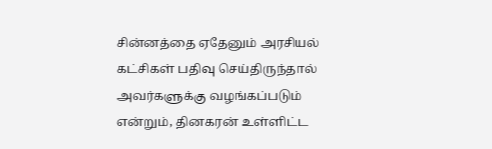சின்னத்தை ஏதேனும் அரசியல் கட்சிகள் பதிவு செய்திருந்தால் அவர்களுக்கு வழங்கப்படும் என்றும், தினகரன் உள்ளிட்ட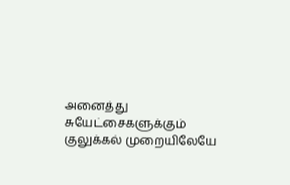அனைத்து சுயேட்சைகளுக்கும் குலுக்கல் முறையிலேயே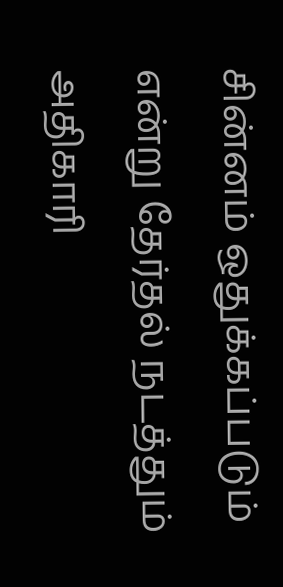சின்னம் ஒதுக்கப்படும் என்று தேர்தல் நடத்தும் அதிகாரி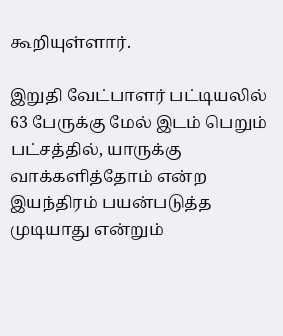கூறியுள்ளார்.

இறுதி வேட்பாளர் பட்டியலில் 63 பேருக்கு மேல் இடம் பெறும் பட்சத்தில், யாருக்கு வாக்களித்தோம் என்ற இயந்திரம் பயன்படுத்த முடியாது என்றும்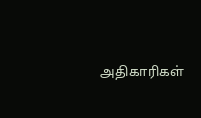அதிகாரிகள்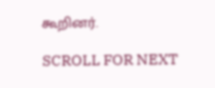கூறினர்.

SCROLL FOR NEXT